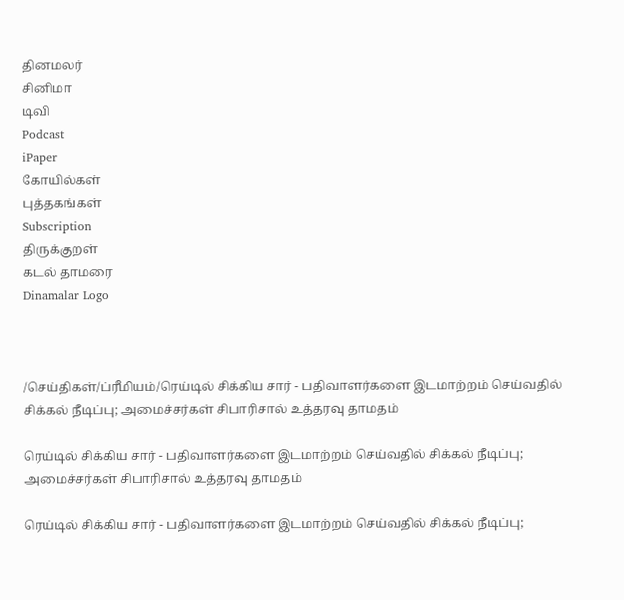தினமலர்
சினிமா
டிவி
Podcast
iPaper
கோயில்கள்
புத்தகங்கள்
Subscription
திருக்குறள்
கடல் தாமரை
Dinamalar Logo



/செய்திகள்/ப்ரீமியம்/ரெய்டில் சிக்கிய சார் - பதிவாளர்களை இடமாற்றம் செய்வதில் சிக்கல் நீடிப்பு; அமைச்சர்கள் சிபாரிசால் உத்தரவு தாமதம்

ரெய்டில் சிக்கிய சார் - பதிவாளர்களை இடமாற்றம் செய்வதில் சிக்கல் நீடிப்பு; அமைச்சர்கள் சிபாரிசால் உத்தரவு தாமதம்

ரெய்டில் சிக்கிய சார் - பதிவாளர்களை இடமாற்றம் செய்வதில் சிக்கல் நீடிப்பு;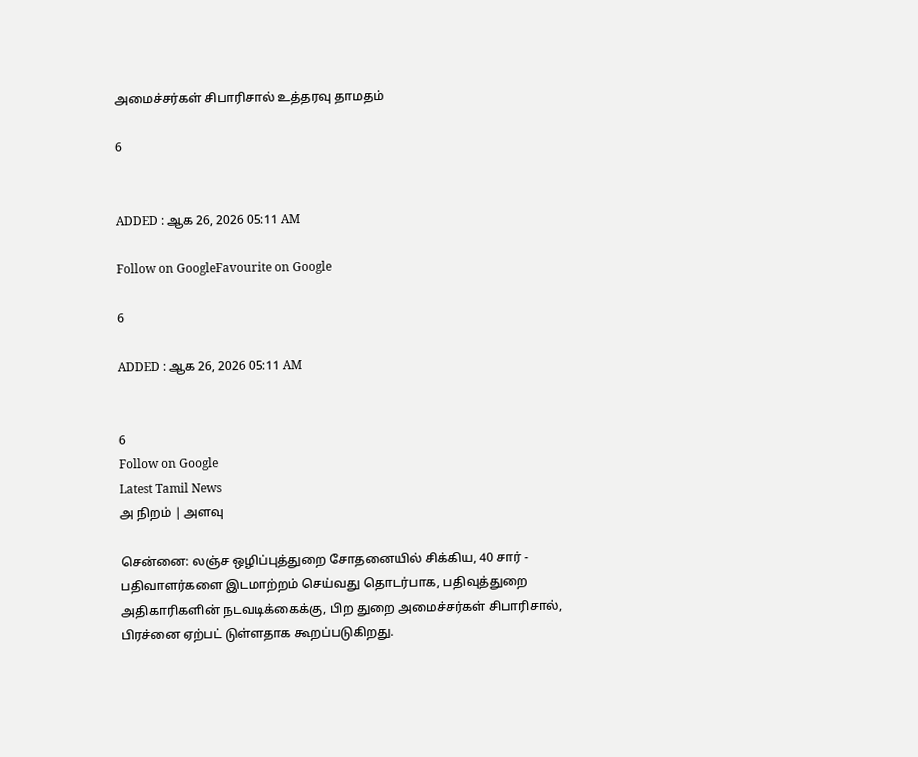அமைச்சர்கள் சிபாரிசால் உத்தரவு தாமதம்

6


ADDED : ஆக 26, 2026 05:11 AM

Follow on GoogleFavourite on Google

6

ADDED : ஆக 26, 2026 05:11 AM


6
Follow on Google
Latest Tamil News
அ நிறம் | அளவு

சென்னை: லஞ்ச ஒழிப்புத்துறை சோதனையில் சிக்கிய, 40 சார் - பதிவாளர்களை இடமாற்றம் செய்வது தொடர்பாக, பதிவுத்துறை அதிகாரிகளின் நடவடிக்கைக்கு, பிற துறை அமைச்சர்கள் சிபாரிசால், பிரச்னை ஏற்பட் டுள்ளதாக கூறப்படுகிறது.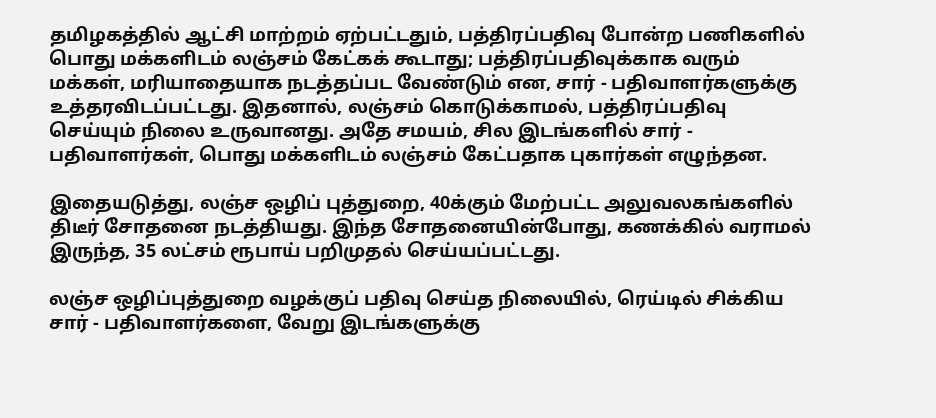தமிழகத்தில் ஆட்சி மாற்றம் ஏற்பட்டதும், பத்திரப்பதிவு போன்ற பணிகளில் பொது மக்களிடம் லஞ்சம் கேட்கக் கூடாது; பத்திரப்பதிவுக்காக வரும் மக்கள், மரியாதையாக நடத்தப்பட வேண்டும் என, சார் - பதிவாளர்களுக்கு உத்தரவிடப்பட்டது. இதனால், லஞ்சம் கொடுக்காமல், பத்திரப்பதிவு செய்யும் நிலை உருவானது. அதே சமயம், சில இடங்களில் சார் - பதிவாளர்கள், பொது மக்களிடம் லஞ்சம் கேட்பதாக புகார்கள் எழுந்தன.

இதையடுத்து, லஞ்ச ஒழிப் புத்துறை, 40க்கும் மேற்பட்ட அலுவலகங்களில் திடீர் சோதனை நடத்தியது. இந்த சோதனையின்போது, கணக்கில் வராமல் இருந்த, 35 லட்சம் ரூபாய் பறிமுதல் செய்யப்பட்டது.

லஞ்ச ஒழிப்புத்துறை வழக்குப் பதிவு செய்த நிலையில், ரெய்டில் சிக்கிய சார் - பதிவாளர்களை, வேறு இடங்களுக்கு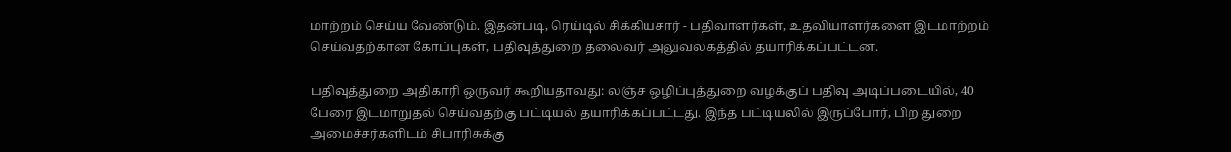மாற்றம் செய்ய வேண்டும். இதன்படி, ரெய்டில் சிக்கியசார் - பதிவாளர்கள், உதவியாளர்களை இடமாற்றம் செய்வதற்கான கோப்புகள், பதிவுத்துறை தலைவர் அலுவலகத்தில் தயாரிக்கப்பட்டன.

பதிவுத்துறை அதிகாரி ஒருவர் கூறியதாவது: லஞ்ச ஒழிப்புத்துறை வழக்குப் பதிவு அடிப்படையில், 40 பேரை இடமாறுதல் செய்வதற்கு பட்டியல் தயாரிக்கப்பட்டது. இந்த பட்டியலில் இருப்போர், பிற துறை அமைச்சர்களிடம் சிபாரிசுக்கு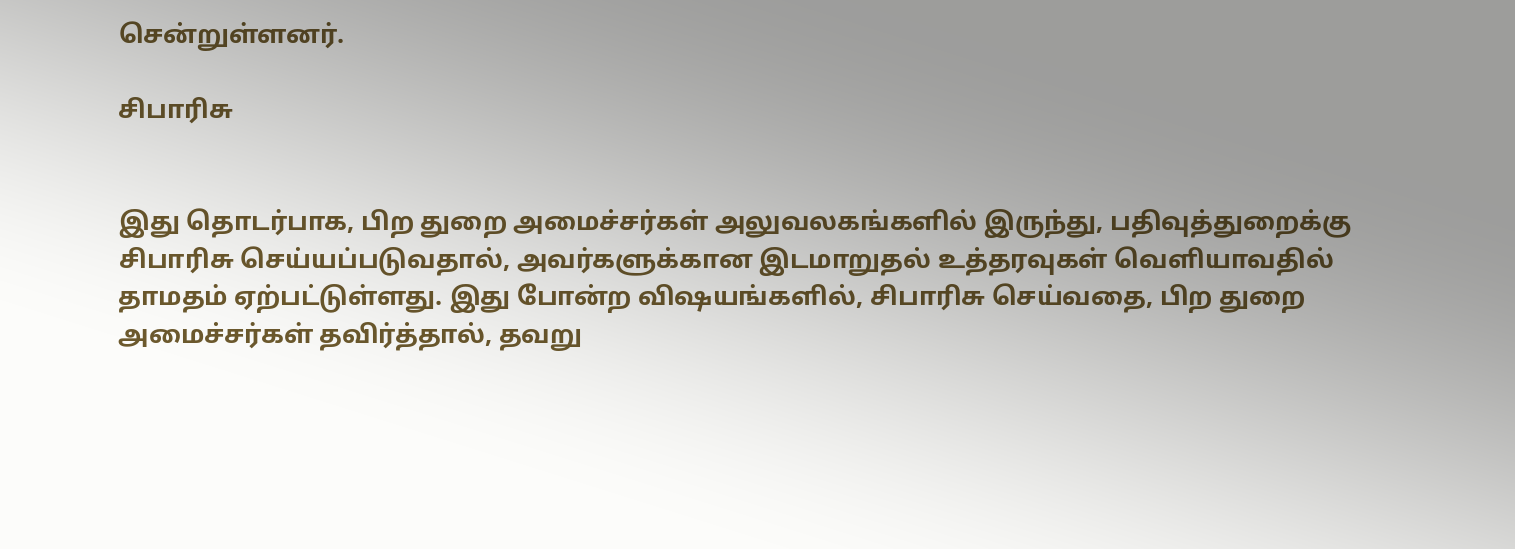சென்றுள்ளனர்.

சிபாரிசு


இது தொடர்பாக, பிற துறை அமைச்சர்கள் அலுவலகங்களில் இருந்து, பதிவுத்துறைக்கு சிபாரிசு செய்யப்படுவதால், அவர்களுக்கான இடமாறுதல் உத்தரவுகள் வெளியாவதில் தாமதம் ஏற்பட்டுள்ளது. இது போன்ற விஷயங்களில், சிபாரிசு செய்வதை, பிற துறை அமைச்சர்கள் தவிர்த்தால், தவறு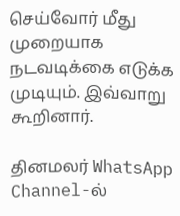செய்வோர் மீது முறையாக நடவடிக்கை எடுக்க முடியும். இவ்வாறு கூறினார்.

தினமலர் WhatsApp Channel-ல்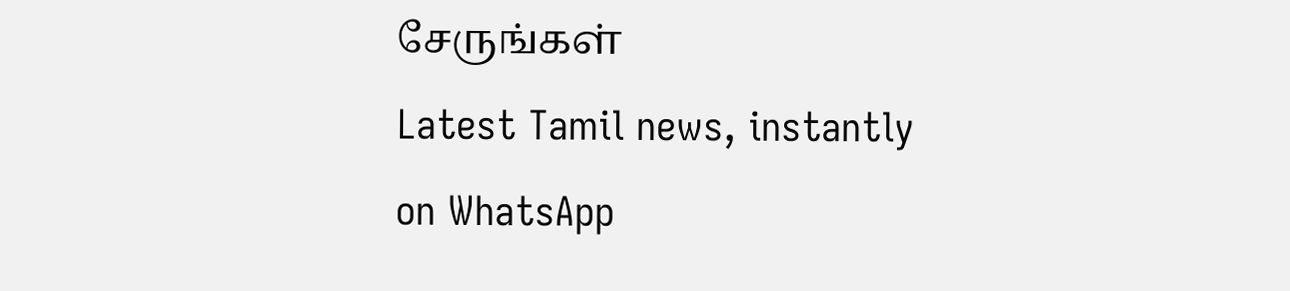சேருங்கள்
Latest Tamil news, instantly on WhatsApp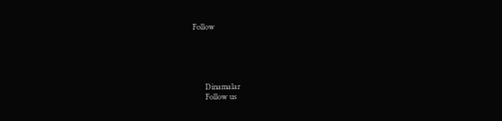Follow





      Dinamalar
      Follow us